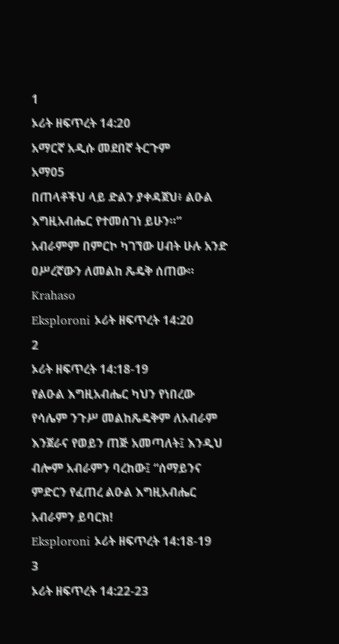1
ኦሪት ዘፍጥረት 14:20
አማርኛ አዲሱ መደበኛ ትርጉም
አማ05
በጠላቶችህ ላይ ድልን ያቀዳጀህ፥ ልዑል እግዚአብሔር የተመሰገነ ይሁን።” አብራምም በምርኮ ካገኘው ሀብት ሁሉ አንድ ዐሥረኛውን ለመልከ ጼዴቅ ሰጠው።
Krahaso
Eksploroni ኦሪት ዘፍጥረት 14:20
2
ኦሪት ዘፍጥረት 14:18-19
የልዑል እግዚአብሔር ካህን የነበረው የሳሌም ንጉሥ መልከጼዴቅም ለአብራም እንጀራና የወይን ጠጅ አመጣለት፤ እንዲህ ብሎም አብራምን ባረከው፤ “ሰማይንና ምድርን የፈጠረ ልዑል እግዚአብሔር አብራምን ይባርክ!
Eksploroni ኦሪት ዘፍጥረት 14:18-19
3
ኦሪት ዘፍጥረት 14:22-23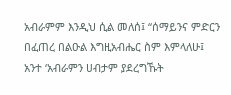አብራምም እንዲህ ሲል መለሰ፤ “ሰማይንና ምድርን በፈጠረ በልዑል እግዚአብሔር ስም እምላለሁ፤ አንተ ‘አብራምን ሀብታም ያደረግኹት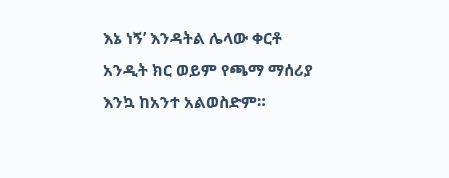እኔ ነኝ’ እንዳትል ሌላው ቀርቶ አንዲት ክር ወይም የጫማ ማሰሪያ እንኳ ከአንተ አልወስድም።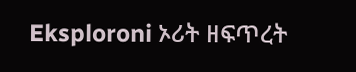Eksploroni ኦሪት ዘፍጥረት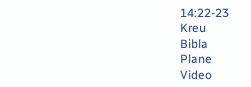14:22-23
Kreu
Bibla
Plane
Video